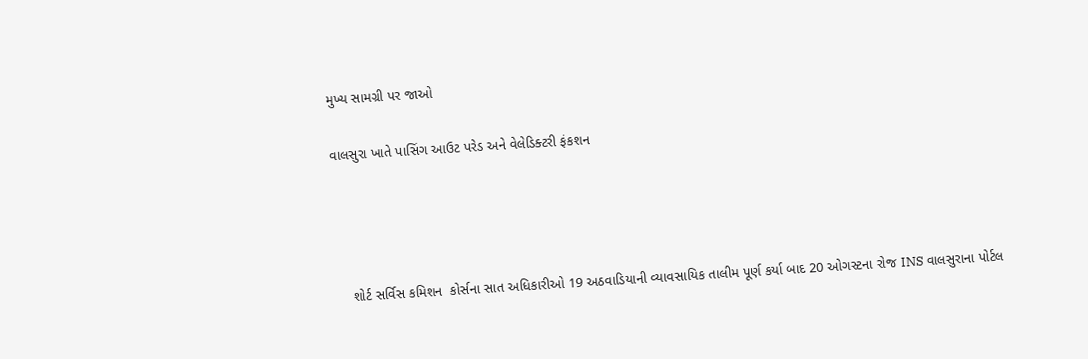મુખ્ય સામગ્રી પર જાઓ

વાલસુરા ખાતે પાસિંગ આઉટ પરેડ અને વેલેડિક્ટરી ફંકશન




    શોર્ટ સર્વિસ કમિશન  કોર્સના સાત અધિકારીઓ 19 અઠવાડિયાની વ્યાવસાયિક તાલીમ પૂર્ણ કર્યા બાદ 20 ઓગસ્ટના રોજ INS વાલસુરાના પોર્ટલ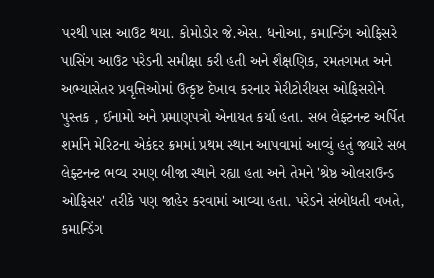પરથી પાસ આઉટ થયા. કોમોડોર જે.એસ. ધનોઆ, કમાન્ડિંગ ઓફિસરે પાસિંગ આઉટ પરેડની સમીક્ષા કરી હતી અને શૈક્ષણિક, રમતગમત અને અભ્યાસેતર પ્રવૃત્તિઓમાં ઉત્કૃષ્ટ દેખાવ કરનાર મેરીટોરીયસ ઓફિસરોને પુસ્તક , ઈનામો અને પ્રમાણપત્રો એનાયત કર્યા હતા. સબ લેફ્ટનન્ટ અર્પિત શર્માને મેરિટના એકંદર ક્રમમાં પ્રથમ સ્થાન આપવામાં આવ્યું હતું જ્યારે સબ લેફ્ટનન્ટ ભવ્ય રમણ બીજા સ્થાને રહ્યા હતા અને તેમને 'શ્રેષ્ઠ ઓલરાઉન્ડ ઓફિસર' તરીકે પણ જાહેર કરવામાં આવ્યા હતા. પરેડને સંબોધતી વખતે, કમાન્ડિંગ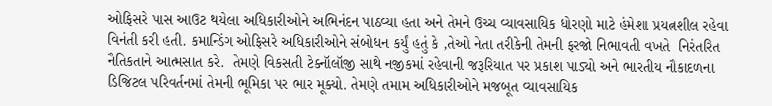ઓફિસરે પાસ આઉટ થયેલા અધિકારીઓને અભિનંદન પાઠવ્યા હતા અને તેમને ઉચ્ચ વ્યાવસાયિક ધોરણો માટે હંમેશા પ્રયત્નશીલ રહેવા વિનંતી કરી હતી. કમાન્ડિંગ ઓફિસરે અધિકારીઓને સંબોધન કર્યું હતું કે ,તેઓ નેતા તરીકેની તેમની ફરજો નિભાવતી વખતે  નિરંતરિત નૈતિકતાને આત્મસાત કરે.  તેમણે વિકસતી ટેક્નૉલૉજી સાથે નજીકમાં રહેવાની જરૂરિયાત પર પ્રકાશ પાડ્યો અને ભારતીય નૌકાદળના ડિજિટલ પરિવર્તનમાં તેમની ભૂમિકા પર ભાર મૂક્યો. તેમણે તમામ અધિકારીઓને મજબૂત વ્યાવસાયિક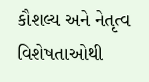કૌશલ્ય અને નેતૃત્વ વિશેષતાઓથી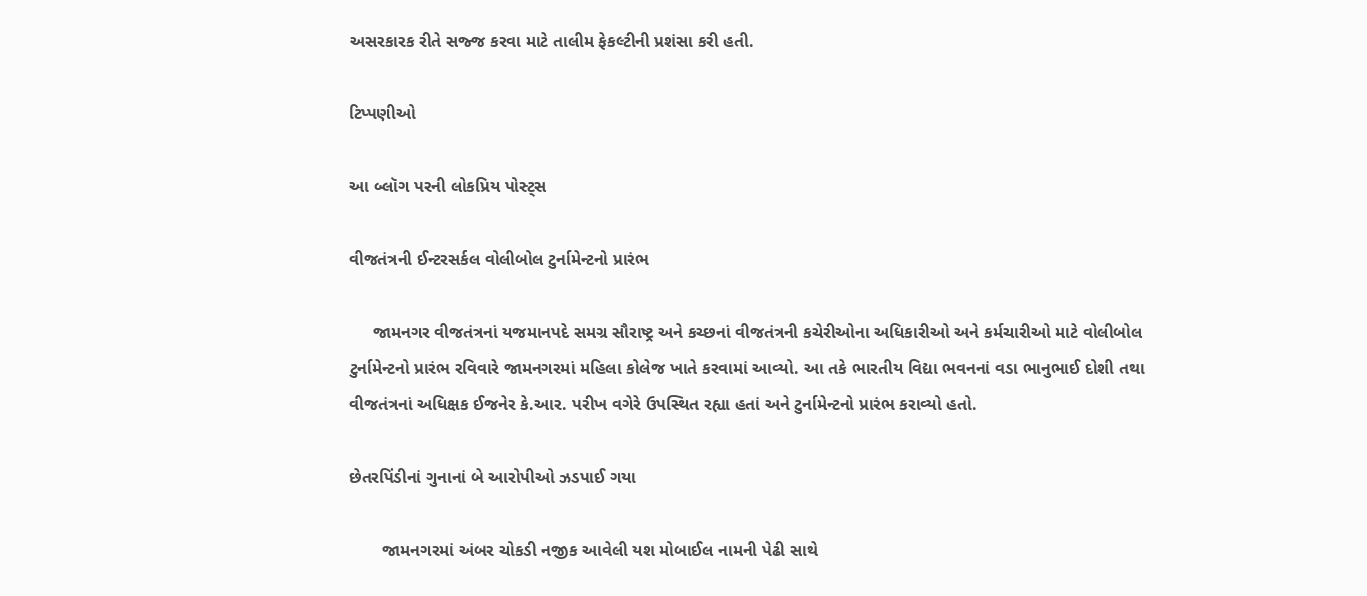અસરકારક રીતે સજ્જ કરવા માટે તાલીમ ફેકલ્ટીની પ્રશંસા કરી હતી.

ટિપ્પણીઓ

આ બ્લૉગ પરની લોકપ્રિય પોસ્ટ્સ

વીજતંત્રની ઈન્ટરસર્કલ વોલીબોલ ટુર્નામેન્ટનો પ્રારંભ

     જામનગર વીજતંત્રનાં યજમાનપદે સમગ્ર સૌરાષ્ટ્ર અને કચ્છનાં વીજતંત્રની કચેરીઓના અધિકારીઓ અને કર્મચારીઓ માટે વોલીબોલ ટુર્નામેન્ટનો પ્રારંભ રવિવારે જામનગરમાં મહિલા કોલેજ ખાતે કરવામાં આવ્યો. આ તકે ભારતીય વિદ્યા ભવનનાં વડા ભાનુભાઈ દોશી તથા વીજતંત્રનાં અધિક્ષક ઈજનેર કે.આર. પરીખ વગેરે ઉપસ્થિત રહ્યા હતાં અને ટુર્નામેન્ટનો પ્રારંભ કરાવ્યો હતો.

છેતરપિંડીનાં ગુનાનાં બે આરોપીઓ ઝડપાઈ ગયા

       જામનગરમાં અંબર ચોકડી નજીક આવેલી યશ મોબાઈલ નામની પેઢી સાથે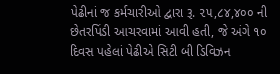પેઢીનાં જ કર્મચારીઓ દ્વારા રૂ. ૨૫,૮૪,૪૦૦ ની છેતરપિંડી આચરવામાં આવી હતી, જે અંગે ૧૦ દિવસ પહેલાં પેઢીએ સિટી બી ડિવિઝન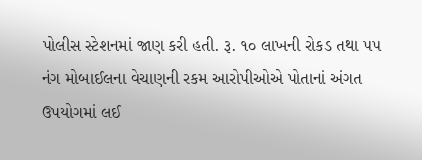પોલીસ સ્ટેશનમાં જાણ કરી હતી. રૂ. ૧૦ લાખની રોકડ તથા ૫૫ નંગ મોબાઈલના વેચાણની રકમ આરોપીઓએ પોતાનાં અંગત ઉપયોગમાં લઈ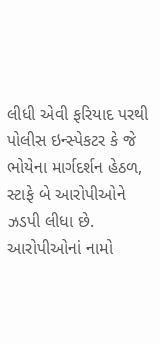લીધી એવી ફરિયાદ પરથી પોલીસ ઇન્સ્પેકટર કે જે ભોયેના માર્ગદર્શન હેઠળ, સ્ટાફે બે આરોપીઓને ઝડપી લીધા છે.      આરોપીઓનાં નામો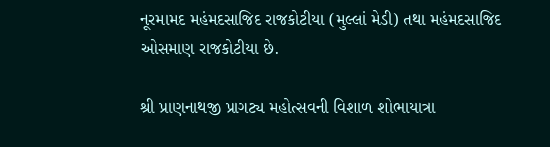નૂરમામદ મહંમદસાજિદ રાજકોટીયા (મુલ્લાં મેડી) તથા મહંમદસાજિદ ઓસમાણ રાજકોટીયા છે.

શ્રી પ્રાણનાથજી પ્રાગટ્ય મહોત્સવની વિશાળ શોભાયાત્રા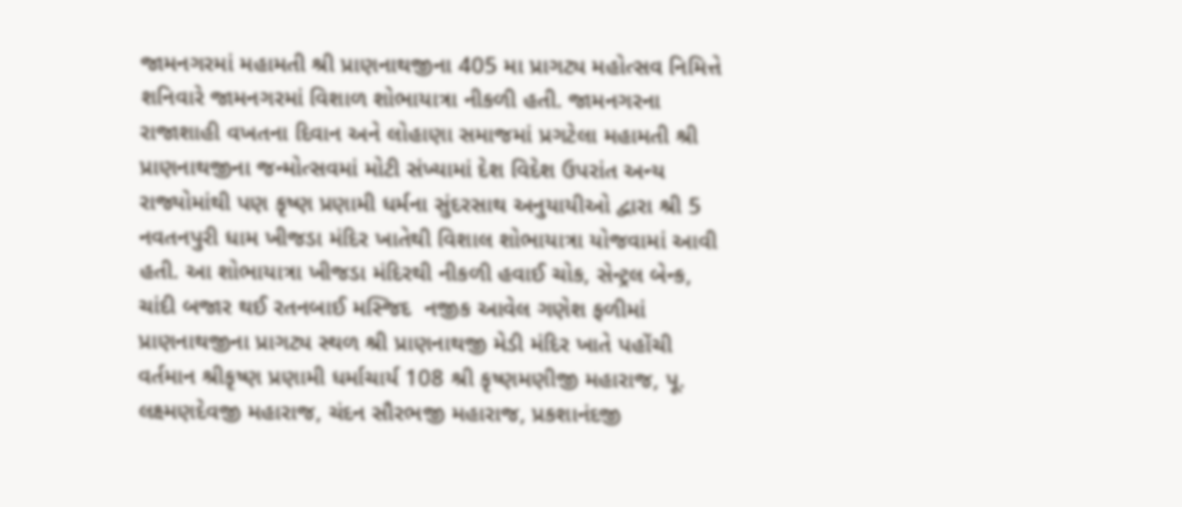જામનગરમાં મહામતી શ્રી પ્રાણનાથજીના 405 મા પ્રાગટ્ય મહોત્સવ નિમિત્તે શનિવારે જામનગરમાં વિશાળ શોભાયાત્રા નીકળી હતી. જામનગરના રાજાશાહી વખતના દિવાન અને લોહાણા સમાજમાં પ્રગટેલા મહામતી શ્રી પ્રાણનાથજીના જન્મોત્સવમાં મોટી સંખ્યામાં દેશ વિદેશ ઉપરાંત અન્ય રાજ્યોમાંથી પણ કૃષ્ણ પ્રણામી ધર્મના સુંદરસાથ અનુયાયીઓ દ્વારા શ્રી 5 નવતનપુરી ધામ ખીજડા મંદિર ખાતેથી વિશાલ શોભાયાત્રા યોજવામાં આવી હતી. આ શોભાયાત્રા ખીજડા મંદિરથી નીકળી હવાઈ ચોક, સેન્ટ્રલ બેન્ક, ચાંદી બજાર થઈ રતનબાઈ મસ્જિદ  નજીક આવેલ ગણેશ ફળીમાં  પ્રાણનાથજીના પ્રાગટ્ય સ્થળ શ્રી પ્રાણનાથજી મેડી મંદિર ખાતે પહોંચી વર્તમાન શ્રીકૃષ્ણ પ્રણામી ધર્માચાર્ય 108 શ્રી કૃષ્ણમણીજી મહારાજ, પૂ. લક્ષ્મણદેવજી મહારાજ, ચંદન સૌરભજી મહારાજ, પ્રકશાનંદજી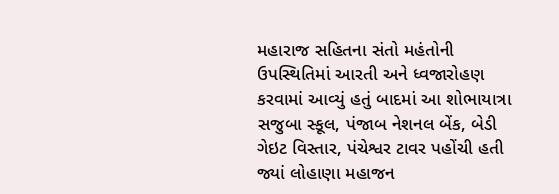મહારાજ સહિતના સંતો મહંતોની ઉપસ્થિતિમાં આરતી અને ધ્વજારોહણ કરવામાં આવ્યું હતું બાદમાં આ શોભાયાત્રા સજુબા સ્કૂલ, પંજાબ નેશનલ બેંક, બેડી ગેઇટ વિસ્તાર, પંચેશ્વર ટાવર પહોંચી હતી જ્યાં લોહાણા મહાજન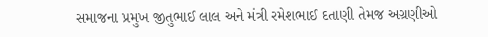સમાજના પ્રમુખ જીતુભાઈ લાલ અને મંત્રી રમેશભાઈ દતાણી તેમજ અગ્રણીઓ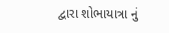દ્વારા શોભાયાત્રા નું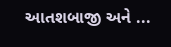આતશબાજી અને ...